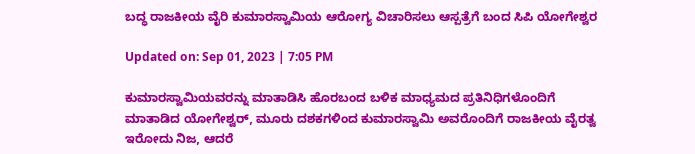ಬದ್ಧ ರಾಜಕೀಯ ವೈರಿ ಕುಮಾರಸ್ವಾಮಿಯ ಆರೋಗ್ಯ ವಿಚಾರಿಸಲು ಆಸ್ಪತ್ರೆಗೆ ಬಂದ ಸಿಪಿ ಯೋಗೇಶ್ವರ

Updated on: Sep 01, 2023 | 7:05 PM

ಕುಮಾರಸ್ವಾಮಿಯವರನ್ನು ಮಾತಾಡಿಸಿ ಹೊರಬಂದ ಬಳಿಕ ಮಾಧ್ಯಮದ ಪ್ರತಿನಿಧಿಗಳೊಂದಿಗೆ ಮಾತಾಡಿದ ಯೋಗೇಶ್ವರ್, ಮೂರು ದಶಕಗಳಿಂದ ಕುಮಾರಸ್ವಾಮಿ ಅವರೊಂದಿಗೆ ರಾಜಕೀಯ ವೈರತ್ವ ಇರೋದು ನಿಜ, ಆದರೆ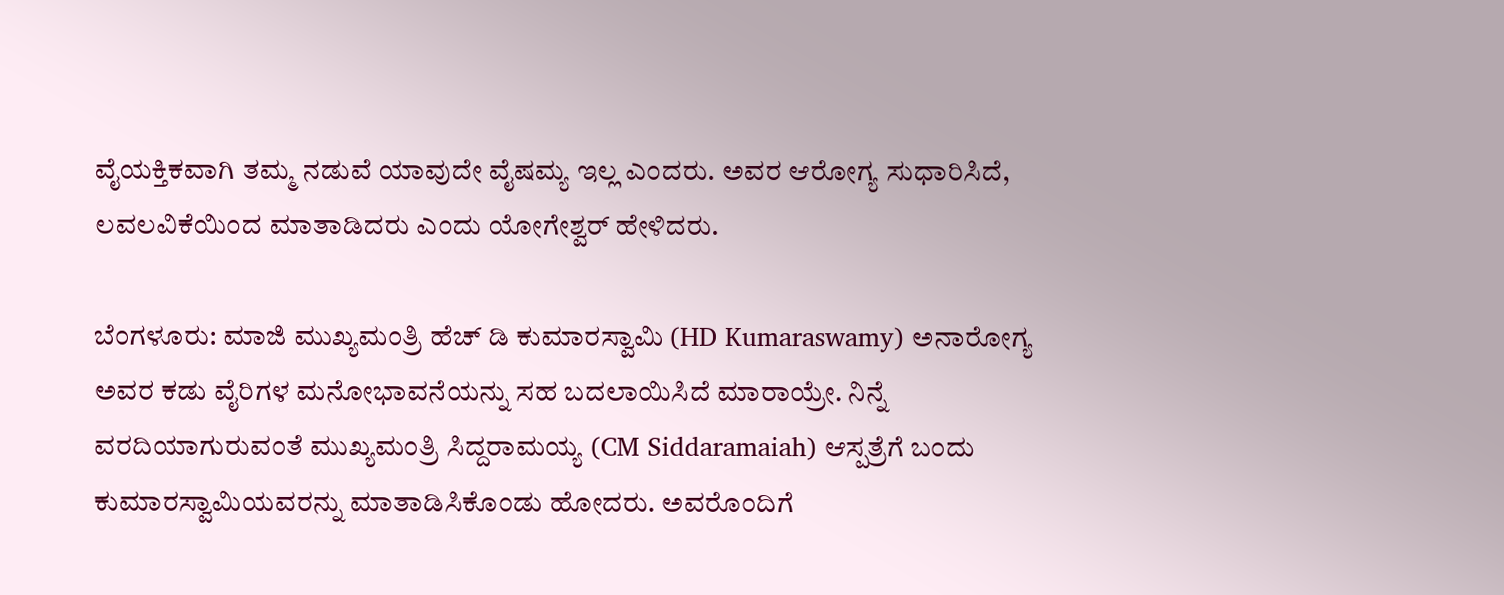ವೈಯಕ್ತಿಕವಾಗಿ ತಮ್ಮ ನಡುವೆ ಯಾವುದೇ ವೈಷಮ್ಯ ಇಲ್ಲ ಎಂದರು. ಅವರ ಆರೋಗ್ಯ ಸುಧಾರಿಸಿದೆ, ಲವಲವಿಕೆಯಿಂದ ಮಾತಾಡಿದರು ಎಂದು ಯೋಗೇಶ್ವರ್ ಹೇಳಿದರು.

ಬೆಂಗಳೂರು: ಮಾಜಿ ಮುಖ್ಯಮಂತ್ರಿ ಹೆಚ್ ಡಿ ಕುಮಾರಸ್ವಾಮಿ (HD Kumaraswamy) ಅನಾರೋಗ್ಯ ಅವರ ಕಡು ವೈರಿಗಳ ಮನೋಭಾವನೆಯನ್ನು ಸಹ ಬದಲಾಯಿಸಿದೆ ಮಾರಾಯ್ರೇ. ನಿನ್ನೆ ವರದಿಯಾಗುರುವಂತೆ ಮುಖ್ಯಮಂತ್ರಿ ಸಿದ್ದರಾಮಯ್ಯ (CM Siddaramaiah) ಆಸ್ಪತ್ರೆಗೆ ಬಂದು ಕುಮಾರಸ್ವಾಮಿಯವರನ್ನು ಮಾತಾಡಿಸಿಕೊಂಡು ಹೋದರು. ಅವರೊಂದಿಗೆ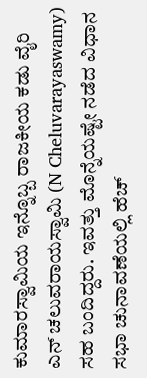ಕುಮಾರಸ್ವಾಮಿಯ ಇನ್ನೊಬ್ಬ ರಾಜಕೀಯ ಕಡು ವೈರಿ ಎನ್ ಚಲುವರಾಯಸ್ವಾಮಿ (N Cheluvarayaswamy) ಸಹ ಬಂದಿದ್ದರು. ಇವತ್ತು ಮೊನ್ನೆಯಷ್ಟೇ ನಡೆದ ವಿಧಾನ ಸಭಾ ಚುನಾವಣೆಯಲ್ಲಿ ಹೆಚ್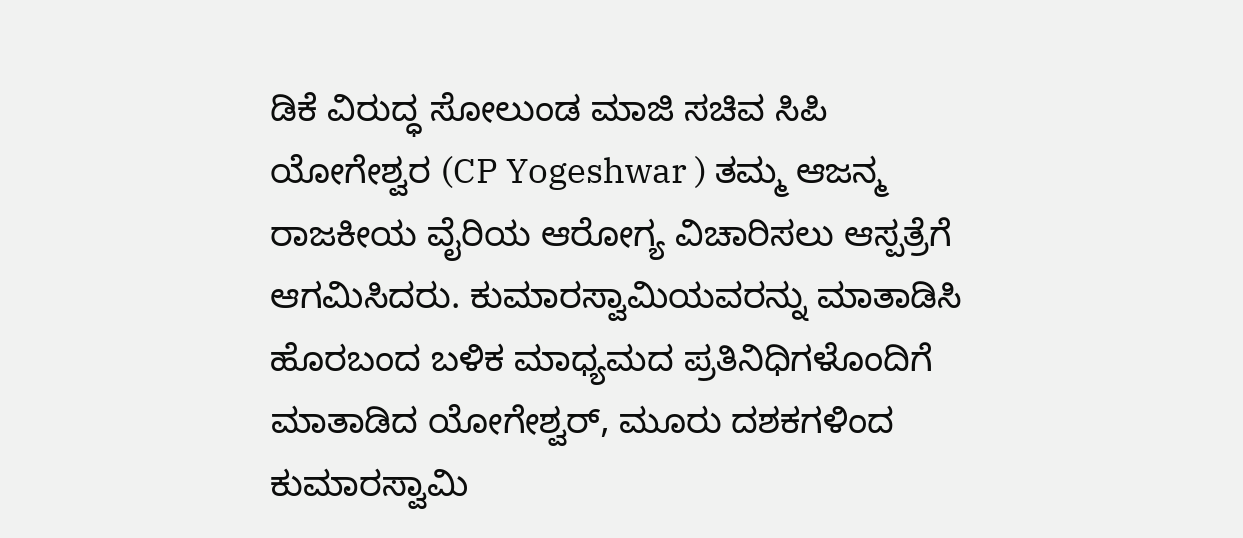ಡಿಕೆ ವಿರುದ್ಧ ಸೋಲುಂಡ ಮಾಜಿ ಸಚಿವ ಸಿಪಿ ಯೋಗೇಶ್ವರ (CP Yogeshwar ) ತಮ್ಮ ಆಜನ್ಮ ರಾಜಕೀಯ ವೈರಿಯ ಆರೋಗ್ಯ ವಿಚಾರಿಸಲು ಆಸ್ಪತ್ರೆಗೆ ಆಗಮಿಸಿದರು. ಕುಮಾರಸ್ವಾಮಿಯವರನ್ನು ಮಾತಾಡಿಸಿ ಹೊರಬಂದ ಬಳಿಕ ಮಾಧ್ಯಮದ ಪ್ರತಿನಿಧಿಗಳೊಂದಿಗೆ ಮಾತಾಡಿದ ಯೋಗೇಶ್ವರ್, ಮೂರು ದಶಕಗಳಿಂದ ಕುಮಾರಸ್ವಾಮಿ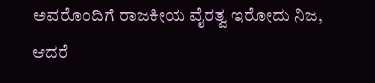ಅವರೊಂದಿಗೆ ರಾಜಕೀಯ ವೈರತ್ವ ಇರೋದು ನಿಜ, ಆದರೆ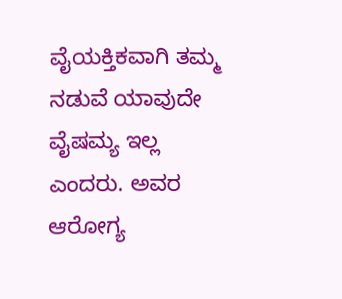ವೈಯಕ್ತಿಕವಾಗಿ ತಮ್ಮ ನಡುವೆ ಯಾವುದೇ ವೈಷಮ್ಯ ಇಲ್ಲ ಎಂದರು. ಅವರ ಆರೋಗ್ಯ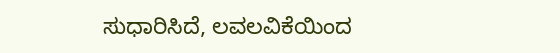ಸುಧಾರಿಸಿದೆ, ಲವಲವಿಕೆಯಿಂದ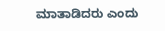ಮಾತಾಡಿದರು ಎಂದು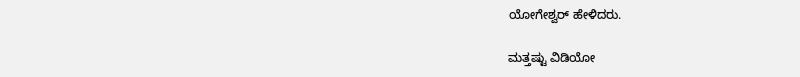ಯೋಗೇಶ್ವರ್ ಹೇಳಿದರು.

ಮತ್ತಷ್ಟು ವಿಡಿಯೋ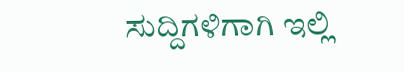ಸುದ್ದಿಗಳಿಗಾಗಿ ಇಲ್ಲಿ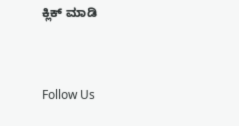ಕ್ಲಿಕ್ ಮಾಡಿ



Follow Us